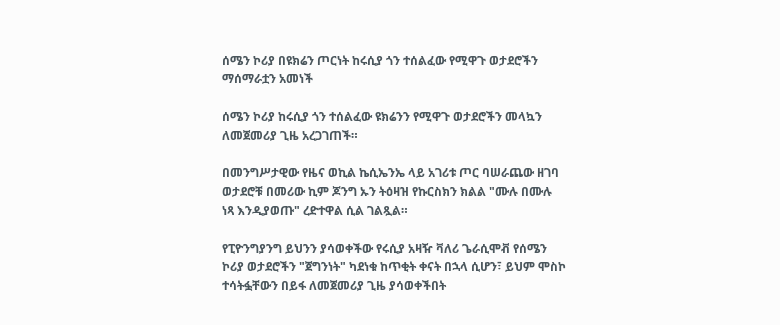ሰሜን ኮሪያ በዩክሬን ጦርነት ከሩሲያ ጎን ተሰልፈው የሚዋጉ ወታደሮችን ማሰማራቷን አመነች

ሰሜን ኮሪያ ከሩሲያ ጎን ተሰልፈው ዩክሬንን የሚዋጉ ወታደሮችን መላኳን ለመጀመሪያ ጊዜ አረጋገጠች።

በመንግሥታዊው የዜና ወኪል ኬሲኤንኤ ላይ አገሪቱ ጦር ባሠራጨው ዘገባ ወታደሮቹ በመሪው ኪም ጆንግ ኡን ትዕዛዝ የኩርስክን ክልል "ሙሉ በሙሉ ነጻ እንዲያወጡ" ረድተዋል ሲል ገልጿል።

የፒዮንግያንግ ይህንን ያሳወቀችው የሩሲያ አዛዥ ቫለሪ ጌራሲሞቭ የሰሜን ኮሪያ ወታደሮችን "ጀግንነት" ካደነቁ ከጥቂት ቀናት በኋላ ሲሆን፣ ይህም ሞስኮ ተሳትፏቸውን በይፋ ለመጀመሪያ ጊዜ ያሳወቀችበት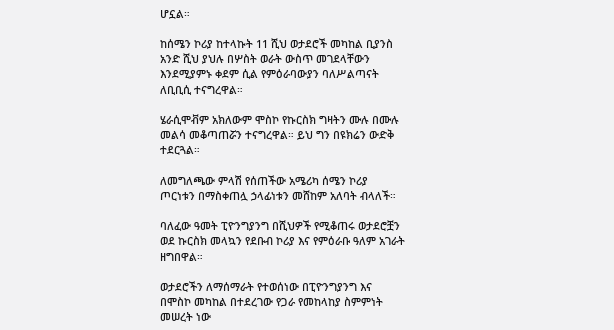ሆኗል።

ከሰሜን ኮሪያ ከተላኩት 11 ሺህ ወታደሮች መካከል ቢያንስ አንድ ሺህ ያህሉ በሦስት ወራት ውስጥ መገደላቸውን እንደሚያምኑ ቀደም ሲል የምዕራባውያን ባለሥልጣናት ለቢቢሲ ተናግረዋል።

ሄራሲሞቭም አክለውም ሞስኮ የኩርስክ ግዛትን ሙሉ በሙሉ መልሳ መቆጣጠሯን ተናግረዋል። ይህ ግን በዩክሬን ውድቅ ተደርጓል።

ለመግለጫው ምላሽ የሰጠችው አሜሪካ ሰሜን ኮሪያ ጦርነቱን በማስቀጠሏ ኃላፊነቱን መሸከም አለባት ብላለች።

ባለፈው ዓመት ፒዮንግያንግ በሺህዎች የሚቆጠሩ ወታደሮቿን ወደ ኩርስክ መላኳን የደቡብ ኮሪያ እና የምዕራቡ ዓለም አገራት ዘግበዋል።

ወታደሮችን ለማሰማራት የተወሰነው በፒዮንግያንግ እና በሞስኮ መካከል በተደረገው የጋራ የመከላከያ ስምምነት መሠረት ነው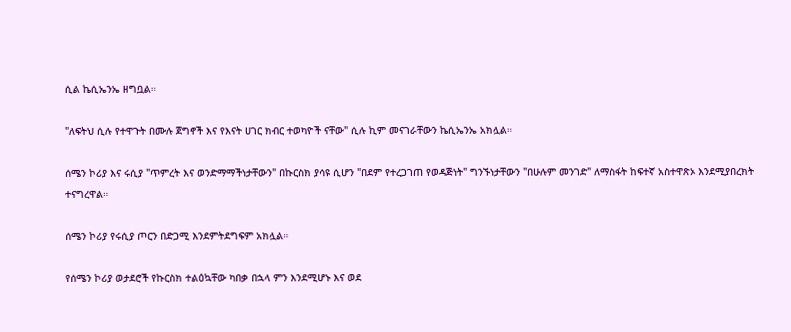ሲል ኬሲኤንኤ ዘግቧል።

"ለፍትህ ሲሉ የተዋጉት በሙሉ ጀግኖች እና የእናት ሀገር ክብር ተወካዮች ናቸው" ሲሉ ኪም መናገራቸውን ኬሲኤንኤ አክሏል።

ሰሜን ኮሪያ እና ሩሲያ "ጥምረት እና ወንድማማችነታቸውን" በኩርስክ ያሳዩ ሲሆን "በደም የተረጋገጠ የወዳጅነት" ግንኙነታቸውን "በሁሉም መንገድ" ለማስፋት ከፍተኛ አስተዋጽኦ እንደሚያበረክት ተናግረዋል።

ሰሜን ኮሪያ የሩሲያ ጦርን በድጋሚ እንደምትደግፍም አክሏል።

የሰሜን ኮሪያ ወታደሮች የኩርስክ ተልዕኳቸው ካበቃ በኋላ ምን እንደሚሆኑ እና ወደ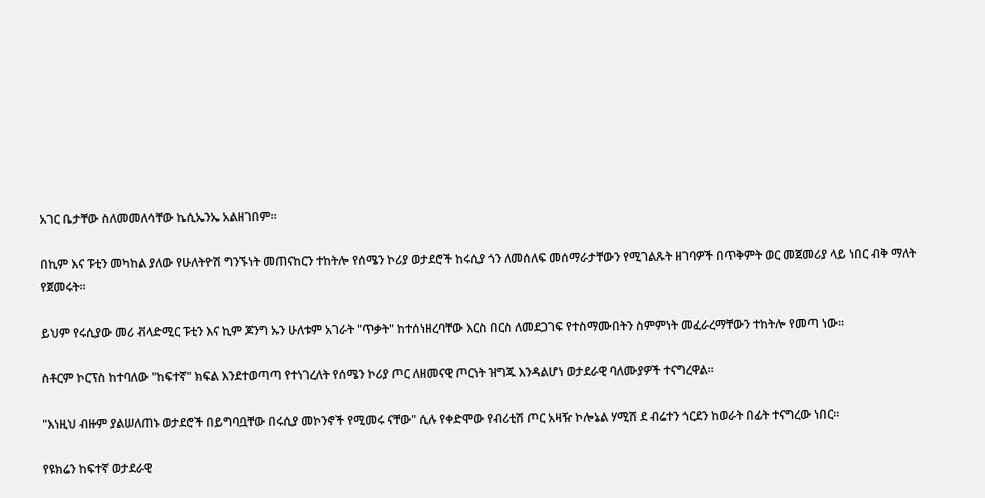አገር ቤታቸው ስለመመለሳቸው ኬሲኤንኤ አልዘገበም።

በኪም እና ፑቲን መካከል ያለው የሁለትዮሽ ግንኙነት መጠናከርን ተከትሎ የሰሜን ኮሪያ ወታደሮች ከሩሲያ ጎን ለመሰለፍ መሰማራታቸውን የሚገልጹት ዘገባዎች በጥቅምት ወር መጀመሪያ ላይ ነበር ብቅ ማለት የጀመሩት።

ይህም የሩሲያው መሪ ቭላድሚር ፑቲን እና ኪም ጆንግ ኡን ሁለቱም አገራት "ጥቃት" ከተሰነዘረባቸው እርስ በርስ ለመደጋገፍ የተስማሙበትን ስምምነት መፈራረማቸውን ተከትሎ የመጣ ነው።

ስቶርም ኮርፕስ ከተባለው "ከፍተኛ" ክፍል እንደተወጣጣ የተነገረለት የሰሜን ኮሪያ ጦር ለዘመናዊ ጦርነት ዝግጁ እንዳልሆነ ወታደራዊ ባለሙያዎች ተናግረዋል።

"እነዚህ ብዙም ያልሠለጠኑ ወታደሮች በይግባቧቸው በሩሲያ መኮንኖች የሚመሩ ናቸው" ሲሉ የቀድሞው የብሪቲሽ ጦር አዛዥ ኮሎኔል ሃሚሽ ደ ብሬተን ጎርደን ከወራት በፊት ተናግረው ነበር።

የዩክሬን ከፍተኛ ወታደራዊ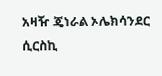አዛዥ ጄነራል ኦሌክሳንደር ሲርስኪ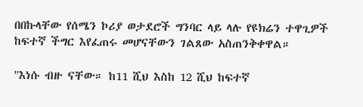በበኩላቸው የሰሜን ኮሪያ ወታደሮች ግንባር ላይ ላሉ የዩክሬን ተዋጊዎች ከፍተኛ ችግር እየፈጠሩ መሆናቸውን ገልጸው አስጠንቅቀዋል።

"እነሱ ብዙ ናቸው። ከ11 ሺህ እስከ 12 ሺህ ከፍተኛ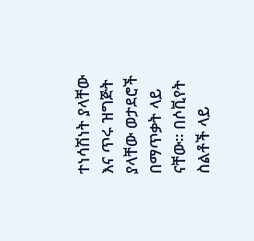ተነሳሽነት ያላቸው እና ጥሩ ዝግጅት ያላቸው ወታደሮች በማጥቃት ላይ ናቸው። በሶቪየት ስልቶች ላይ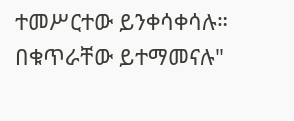ተመሥርተው ይንቀሳቀሳሉ። በቁጥራቸው ይተማመናሉ"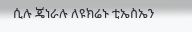ሲሉ ጄነራሉ ለዩክሬኑ ቲኤስኤን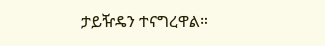ታይዥዴን ተናግረዋል።